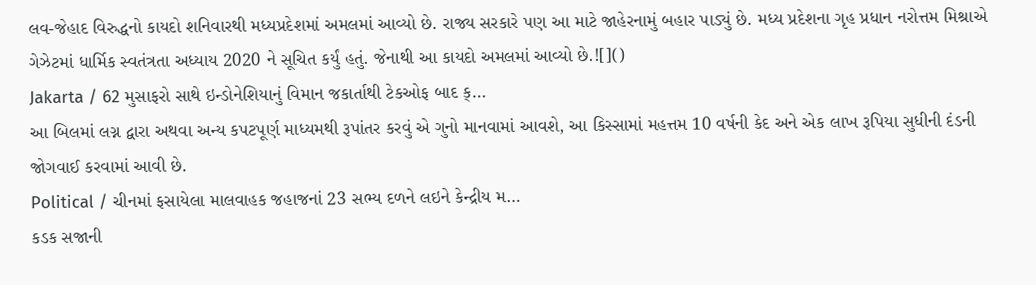લવ-જેહાદ વિરુદ્ધનો કાયદો શનિવારથી મધ્યપ્રદેશમાં અમલમાં આવ્યો છે. રાજ્ય સરકારે પણ આ માટે જાહેરનામું બહાર પાડ્યું છે. મધ્ય પ્રદેશના ગૃહ પ્રધાન નરોત્તમ મિશ્રાએ ગેઝેટમાં ધાર્મિક સ્વતંત્રતા અધ્યાય 2020 ને સૂચિત કર્યું હતું. જેનાથી આ કાયદો અમલમાં આવ્યો છે.![]()
Jakarta / 62 મુસાફરો સાથે ઇન્ડોનેશિયાનું વિમાન જકાર્તાથી ટેકઓફ બાદ ક્…
આ બિલમાં લગ્ન દ્વારા અથવા અન્ય કપટપૂર્ણ માધ્યમથી રૂપાંતર કરવું એ ગુનો માનવામાં આવશે, આ કિસ્સામાં મહત્તમ 10 વર્ષની કેદ અને એક લાખ રૂપિયા સુધીની દંડની જોગવાઈ કરવામાં આવી છે.
Political / ચીનમાં ફસાયેલા માલવાહક જહાજનાં 23 સભ્ય દળને લઇને કેન્દ્રીય મ…
કડક સજાની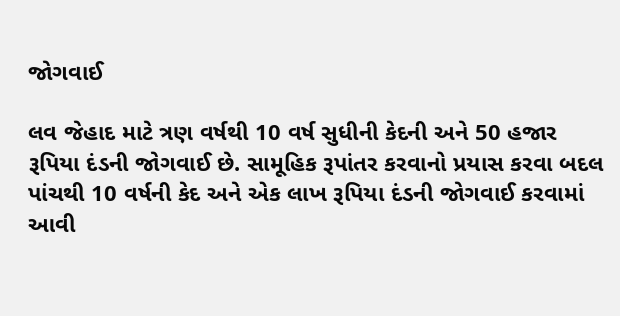જોગવાઈ

લવ જેહાદ માટે ત્રણ વર્ષથી 10 વર્ષ સુધીની કેદની અને 50 હજાર રૂપિયા દંડની જોગવાઈ છે. સામૂહિક રૂપાંતર કરવાનો પ્રયાસ કરવા બદલ પાંચથી 10 વર્ષની કેદ અને એક લાખ રૂપિયા દંડની જોગવાઈ કરવામાં આવી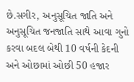છે.સગીર, અનુસૂચિત જાતિ અને અનુસૂચિત જનજાતિ સાથે આવા ગુનો કરવા બદલ બેથી 10 વર્ષની કેદની અને ઓછામાં ઓછી 50 હજાર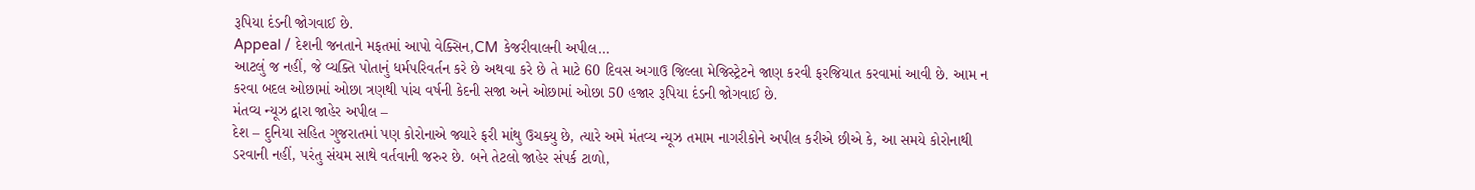રૂપિયા દંડની જોગવાઈ છે.
Appeal / દેશની જનતાને મફતમાં આપો વેક્સિન,CM કેજરીવાલની અપીલ…
આટલું જ નહીં, જે વ્યક્તિ પોતાનું ધર્મપરિવર્તન કરે છે અથવા કરે છે તે માટે 60 દિવસ અગાઉ જિલ્લા મેજિસ્ટ્રેટને જાણ કરવી ફરજિયાત કરવામાં આવી છે. આમ ન કરવા બદલ ઓછામાં ઓછા ત્રણથી પાંચ વર્ષની કેદની સજા અને ઓછામાં ઓછા 50 હજાર રૂપિયા દંડની જોગવાઈ છે.
મંતવ્ય ન્યૂઝ દ્વારા જાહેર અપીલ –
દેશ – દુનિયા સહિત ગુજરાતમાં પણ કોરોનાએ જ્યારે ફરી માંથુ ઉચક્યુ છે, ત્યારે અમે મંતવ્ય ન્યૂઝ તમામ નાગરીકોને અપીલ કરીએ છીએ કે, આ સમયે કોરોનાથી ડરવાની નહીં, પરંતુ સંયમ સાથે વર્તવાની જરુર છે. બને તેટલો જાહેર સંપર્ક ટાળો,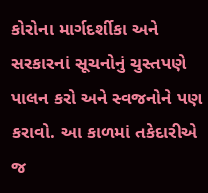કોરોના માર્ગદર્શીકા અને સરકારનાં સૂચનોનું ચુસ્તપણે પાલન કરો અને સ્વજનોને પણ કરાવો. આ કાળમાં તકેદારીએ જ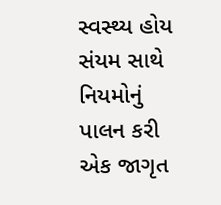સ્વસ્થ્ય હોય સંયમ સાથે નિયમોનું પાલન કરી એક જાગૃત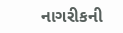નાગરીકની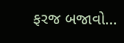ફરજ બજાવો…